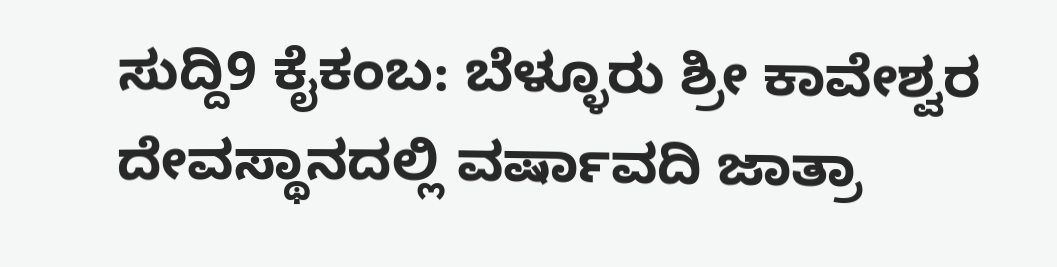ಸುದ್ದಿ9 ಕೈಕಂಬ: ಬೆಳ್ಳೂರು ಶ್ರೀ ಕಾವೇಶ್ವರ ದೇವಸ್ಥಾನದಲ್ಲಿ ವರ್ಷಾವದಿ ಜಾತ್ರಾ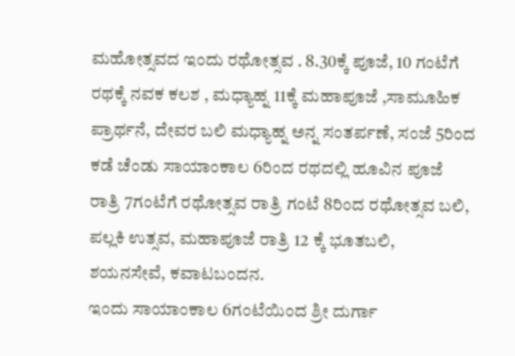ಮಹೋತ್ಸವದ ಇಂದು ರಥೋತ್ಸವ . 8.30ಕ್ಕೆ ಪೂಜೆ, 10 ಗಂಟೆಗೆ ರಥಕ್ಕೆ ನವಕ ಕಲಶ , ಮಧ್ಯಾಹ್ನ 11ಕ್ಕೆ ಮಹಾಪೂಜೆ ,ಸಾಮೂಹಿಕ ಪ್ರಾರ್ಥನೆ, ದೇವರ ಬಲಿ ಮಧ್ಯಾಹ್ನ ಅನ್ನ ಸಂತರ್ಪಣೆ, ಸಂಜೆ 5ರಿಂದ ಕಡೆ ಚೆಂಡು ಸಾಯಾಂಕಾಲ 6ರಿಂದ ರಥದಲ್ಲಿ ಹೂವಿನ ಪೂಜೆ ರಾತ್ರಿ 7ಗಂಟೆಗೆ ರಥೋತ್ಸವ ರಾತ್ರಿ ಗಂಟೆ 8ರಿಂದ ರಥೋತ್ಸವ ಬಲಿ, ಪಲ್ಲಕಿ ಉತ್ಸವ, ಮಹಾಪೂಜೆ ರಾತ್ರಿ 12 ಕ್ಕೆ ಭೂತಬಲಿ, ಶಯನಸೇವೆ, ಕವಾಟಬಂದನ.
ಇಂದು ಸಾಯಾಂಕಾಲ 6ಗಂಟೆಯಿಂದ ಶ್ರೀ ದುರ್ಗಾ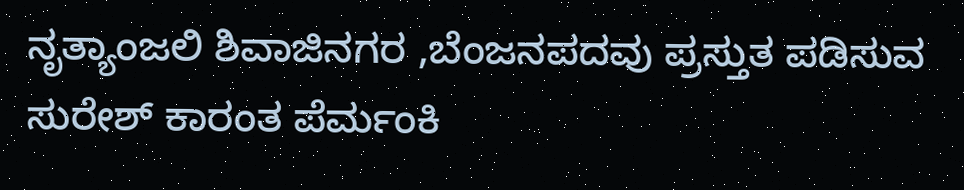ನೃತ್ಯಾಂಜಲಿ ಶಿವಾಜಿನಗರ ,ಬೆಂಜನಪದವು ಪ್ರಸ್ತುತ ಪಡಿಸುವ ಸುರೇಶ್ ಕಾರಂತ ಪೆರ್ಮಂಕಿ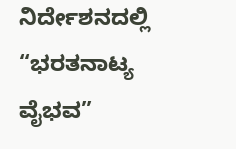ನಿರ್ದೇಶನದಲ್ಲಿ “ಭರತನಾಟ್ಯ ವೈಭವ”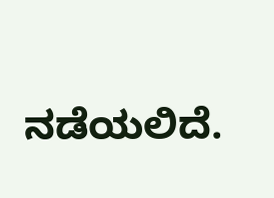ನಡೆಯಲಿದೆ.